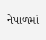નેપાળમાં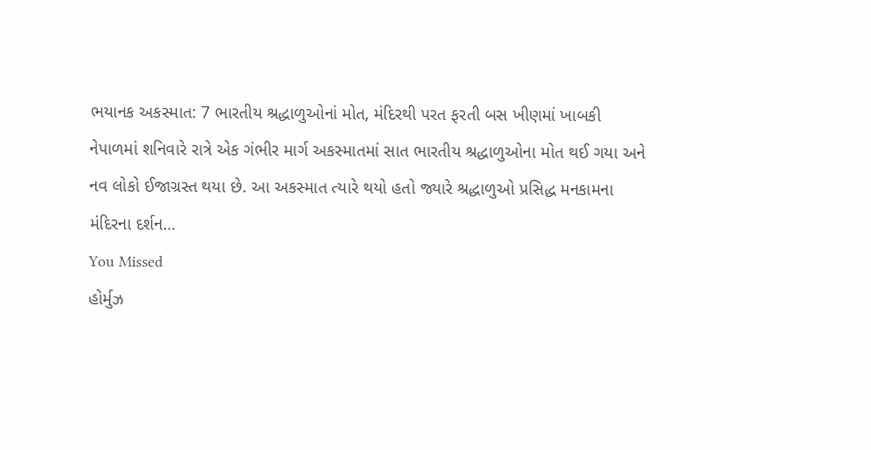ભયાનક અકસ્માત: 7 ભારતીય શ્રદ્ધાળુઓનાં મોત, મંદિરથી પરત ફરતી બસ ખીણમાં ખાબકી
નેપાળમાં શનિવારે રાત્રે એક ગંભીર માર્ગ અકસ્માતમાં સાત ભારતીય શ્રદ્ધાળુઓના મોત થઈ ગયા અને નવ લોકો ઈજાગ્રસ્ત થયા છે. આ અકસ્માત ત્યારે થયો હતો જ્યારે શ્રદ્ધાળુઓ પ્રસિદ્ધ મનકામના મંદિરના દર્શન…
You Missed
હોર્મુઝ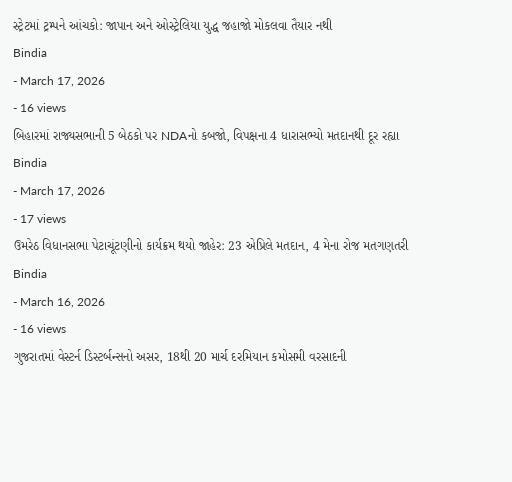સ્ટ્રેટમાં ટ્રમ્પને આંચકો: જાપાન અને ઓસ્ટ્રેલિયા યુદ્ધ જહાજો મોકલવા તૈયાર નથી
Bindia
- March 17, 2026
- 16 views
બિહારમાં રાજ્યસભાની 5 બેઠકો પર NDAનો કબજો, વિપક્ષના 4 ધારાસભ્યો મતદાનથી દૂર રહ્યા
Bindia
- March 17, 2026
- 17 views
ઉમરેઠ વિધાનસભા પેટાચૂંટણીનો કાર્યક્રમ થયો જાહેર: 23 એપ્રિલે મતદાન, 4 મેના રોજ મતગણતરી
Bindia
- March 16, 2026
- 16 views
ગુજરાતમાં વેસ્ટર્ન ડિસ્ટર્બન્સનો અસર, 18થી 20 માર્ચ દરમિયાન કમોસમી વરસાદની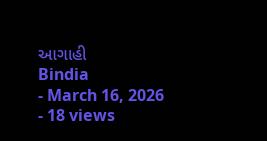આગાહી
Bindia
- March 16, 2026
- 18 views